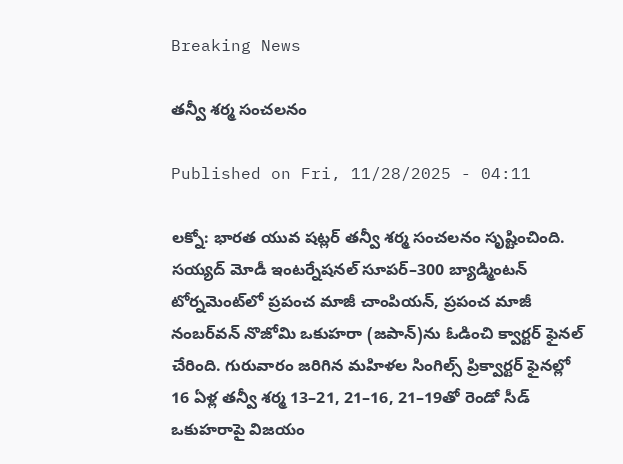Breaking News

తన్వీ శర్మ సంచలనం

Published on Fri, 11/28/2025 - 04:11

లక్నో: భారత యువ షట్లర్‌ తన్వీ శర్మ సంచలనం సృష్టించింది. సయ్యద్‌ మోడీ ఇంటర్నేషనల్‌ సూపర్‌–300 బ్యాడ్మింటన్‌ టోర్నమెంట్‌లో ప్రపంచ మాజీ చాంపియన్, ప్రపంచ మాజీ నంబర్‌వన్‌ నొజోమి ఒకుహరా (జపాన్‌)ను ఓడించి క్వార్టర్‌ ఫైనల్‌ చేరింది. గురువారం జరిగిన మహిళల సింగిల్స్‌ ప్రిక్వార్టర్‌ ఫైనల్లో 16 ఏళ్ల తన్వీ శర్మ 13–21, 21–16, 21–19తో రెండో సీడ్‌ ఒకుహరాపై విజయం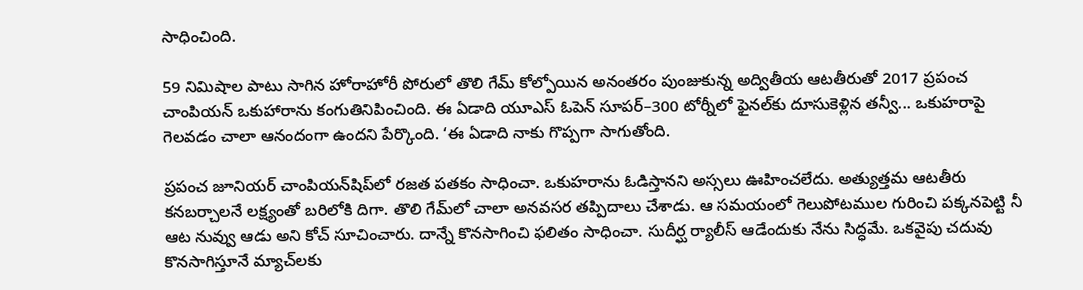సాధించింది.

59 నిమిషాల పాటు సాగిన హోరాహోరీ పోరులో తొలి గేమ్‌ కోల్పోయిన అనంతరం పుంజుకున్న అద్వితీయ ఆటతీరుతో 2017 ప్రపంచ చాంపియన్‌ ఒకుహారాను కంగుతినిపించింది. ఈ ఏడాది యూఎస్‌ ఓపెన్‌ సూపర్‌–300 టోర్నీలో ఫైనల్‌కు దూసుకెళ్లిన తన్వీ... ఒకుహరాపై గెలవడం చాలా ఆనందంగా ఉందని పేర్కొంది. ‘ఈ ఏడాది నాకు గొప్పగా సాగుతోంది.

ప్రపంచ జూనియర్‌ చాంపియన్‌షిప్‌లో రజత పతకం సాధించా. ఒకుహరాను ఓడిస్తానని అస్సలు ఊహించలేదు. అత్యుత్తమ ఆటతీరు కనబర్చాలనే లక్ష్యంతో బరిలోకి దిగా. తొలి గేమ్‌లో చాలా అనవసర తప్పిదాలు చేశాడు. ఆ సమయంలో గెలుపోటముల గురించి పక్కనపెట్టి నీ ఆట నువ్వు ఆడు అని కోచ్‌ సూచించారు. దాన్నే కొనసాగించి ఫలితం సాధించా. సుదీర్ఘ ర్యాలీస్‌ ఆడేందుకు నేను సిద్ధమే. ఒకవైపు చదువు కొనసాగిస్తూనే మ్యాచ్‌లకు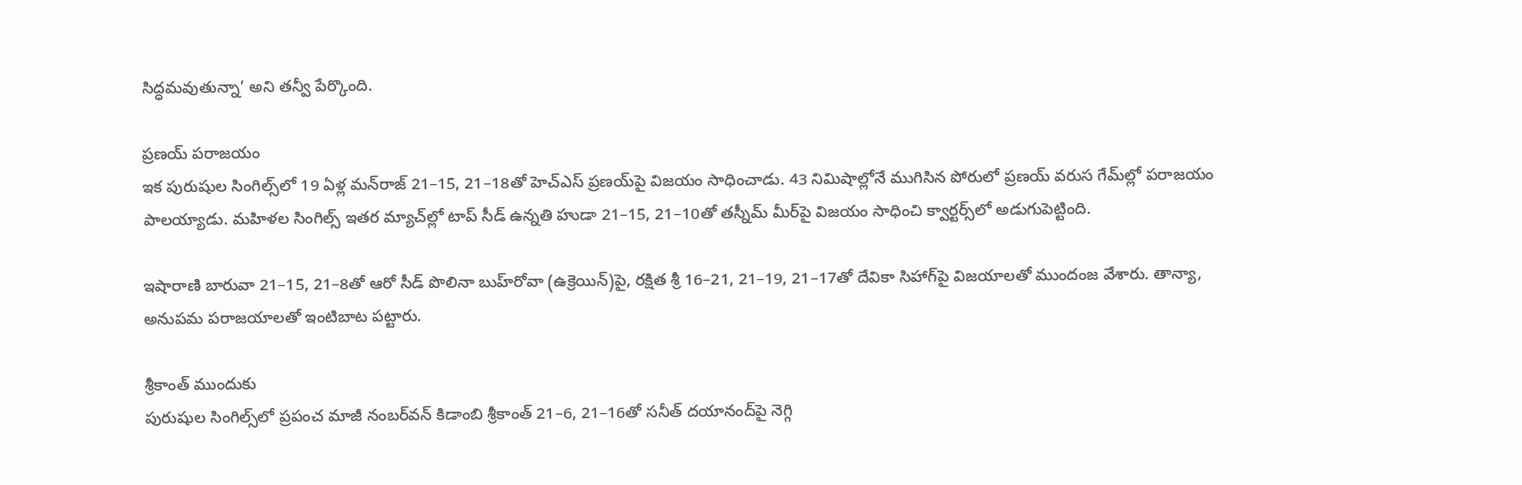సిద్ధమవుతున్నా’ అని తన్వీ పేర్కొంది.

ప్రణయ్‌ పరాజయం
ఇక పురుషుల సింగిల్స్‌లో 19 ఏళ్ల మన్‌రాజ్‌ 21–15, 21–18తో హెచ్‌ఎస్‌ ప్రణయ్‌పై విజయం సాధించాడు. 43 నిమిషాల్లోనే ముగిసిన పోరులో ప్రణయ్‌ వరుస గేమ్‌ల్లో పరాజయం పాలయ్యాడు. మహిళల సింగిల్స్‌ ఇతర మ్యాచ్‌ల్లో టాప్‌ సీడ్‌ ఉన్నతి హుడా 21–15, 21–10తో తస్నీమ్‌ మీర్‌పై విజయం సాధించి క్వార్టర్స్‌లో అడుగుపెట్టింది.

ఇషారాణి బారువా 21–15, 21–8తో ఆరో సీడ్‌ పొలినా బుహ్‌రోవా (ఉక్రెయిన్‌)పై, రక్షిత శ్రీ 16–21, 21–19, 21–17తో దేవికా సిహాగ్‌పై విజయాలతో ముందంజ వేశారు. తాన్యా, అనుపమ పరాజయాలతో ఇంటిబాట పట్టారు.

శ్రీకాంత్‌ ముందుకు
పురుషుల సింగిల్స్‌లో ప్రపంచ మాజీ నంబర్‌వన్‌ కిడాంబి శ్రీకాంత్‌ 21–6, 21–16తో సనీత్‌ దయానంద్‌పై నెగ్గి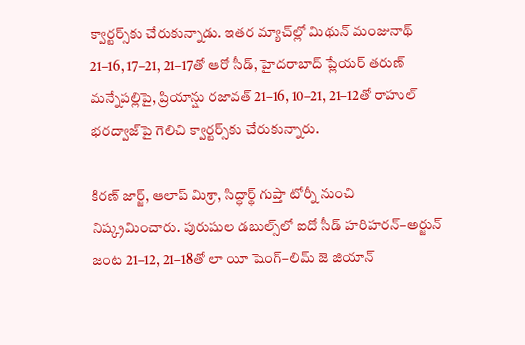క్వార్టర్స్‌కు చేరుకున్నాడు. ఇతర మ్యాచ్‌ల్లో మిథున్‌ మంజునాథ్‌ 21–16, 17–21, 21–17తో ఆరో సీడ్, హైదరాబాద్‌ ప్లేయర్‌ తరుణ్‌ మన్నేపల్లిపై, ప్రియాన్షు రజావత్‌ 21–16, 10–21, 21–12తో రాహుల్‌ భరద్వాజ్‌పై గెలిచి క్వార్టర్స్‌కు చేరుకున్నారు.

కిరణ్‌ జార్జ్, ఆలాప్‌ మిశ్రా, సిద్ధార్థ్‌ గుప్తా టోర్నీ నుంచి నిష్క్రమించారు. పురుషుల డబుల్స్‌లో ఐదో సీడ్‌ హరిహరన్‌–అర్జున్‌ జంట 21–12, 21–18తో లా యీ షెంగ్‌–లిమ్‌ జె జియాన్‌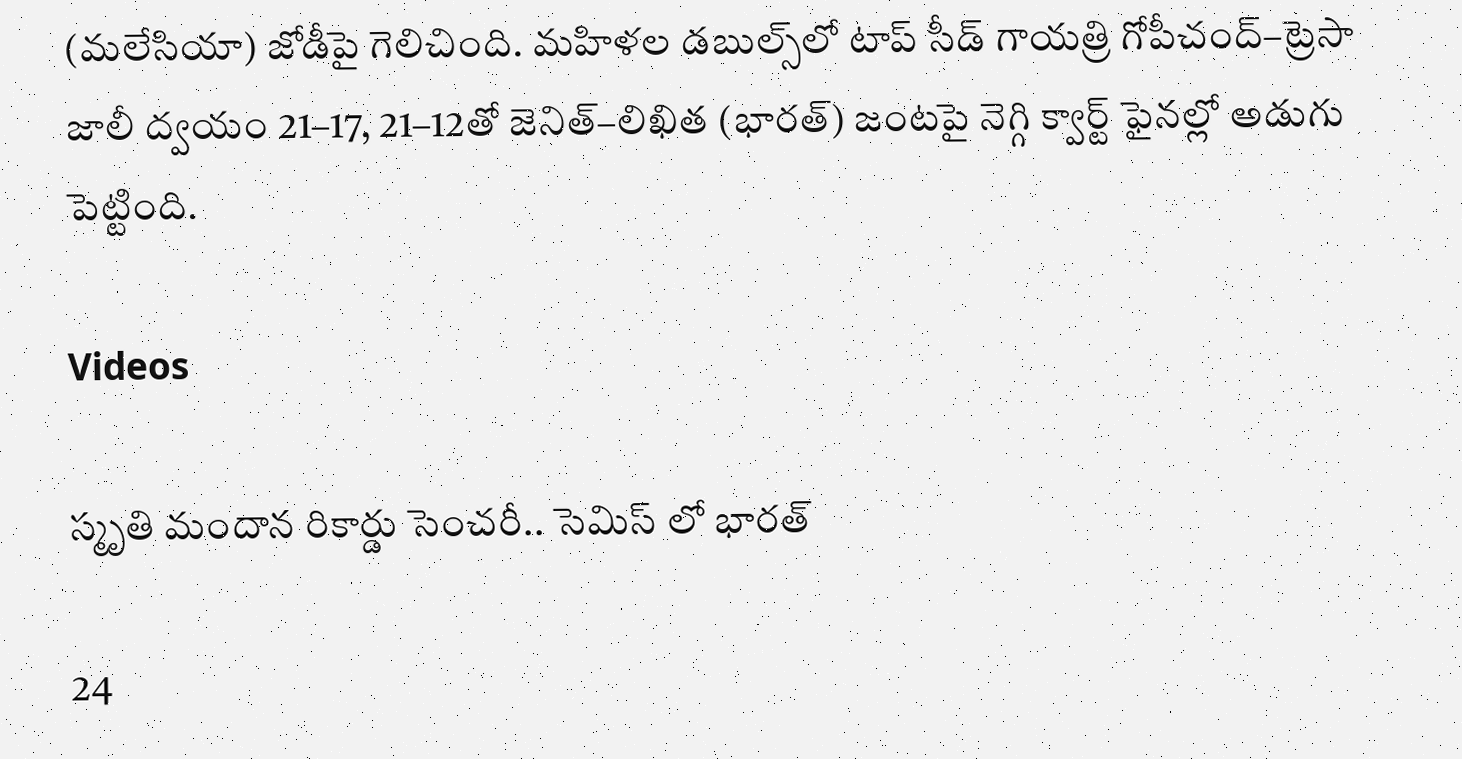(మలేసియా) జోడీపై గెలిచింది. మహిళల డబుల్స్‌లో టాప్‌ సీడ్‌ గాయత్రి గోపీచంద్‌–ట్రెసా జాలీ ద్వయం 21–17, 21–12తో జెనిత్‌–లిఖిత (భారత్‌) జంటపై నెగ్గి క్వార్ట్‌ ఫైనల్లో అడుగు పెట్టింది.

Videos

స్మృతి మందాన రికార్డు సెంచరీ.. సెమిస్ లో భారత్

24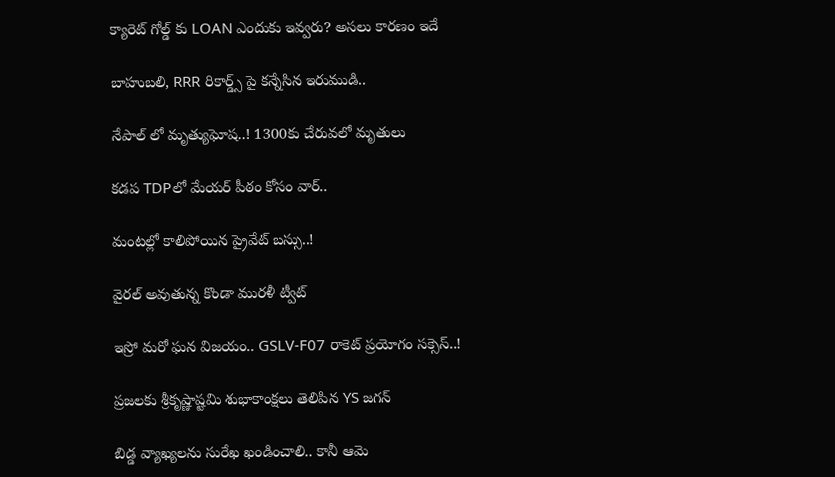క్యారెట్ గోల్డ్ కు LOAN ఎందుకు ఇవ్వరు? అసలు కారణం ఇదే

బాహుబలి, RRR రికార్డ్స్ పై కన్నేసిన ఇరుముడి..

నేపాల్ లో మృత్యుఘోష..! 1300కు చేరువలో మృతులు

కడప TDPలో మేయర్ పీఠం కోసం వార్..

మంటల్లో కాలిపోయిన ప్రైవేట్ బస్సు..!

వైరల్ అవుతున్న కొండా మురళీ ట్వీట్

ఇస్రో మరో ఘన విజయం.. GSLV-F07 రాకెట్ ప్రయోగం సక్సెస్..!

ప్రజలకు శ్రీకృష్ణాష్టమి శుభాకాంక్షలు తెలిపిన YS జగన్

బిడ్డ వ్యాఖ్యలను సురేఖ ఖండించాలి.. కానీ ఆమె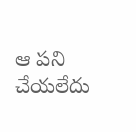ఆ పని చేయలేదు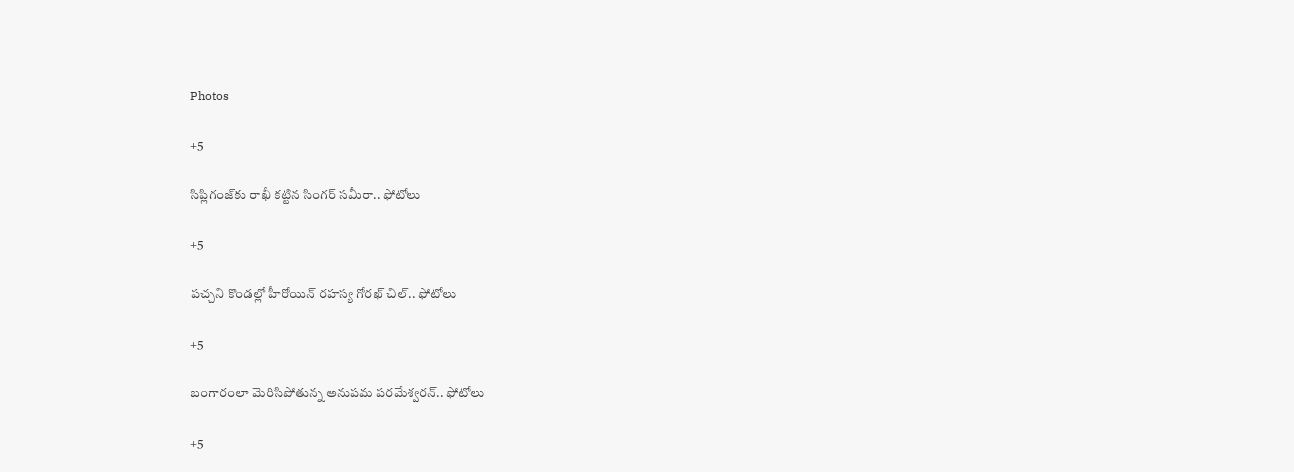Photos

+5

సిప్లిగంజ్‌కు రాఖీ కట్టిన సింగర్ సమీరా.. ఫోటోలు

+5

పచ్చని కొండల్లో హీరోయిన్ రహస్య గోరఖ్ చిల్.. ఫోటోలు

+5

బంగారంలా మెరిసిపోతున్న అనుపమ పరమేశ్వరన్.. ఫోటోలు

+5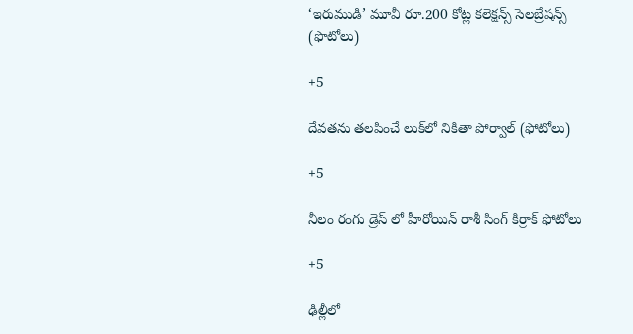‘ఇరుముడి’ మూవీ రూ.200 కోట్ల కలెక్షన్స్ సెలబ్రేషన్స్ (ఫొటోలు)

+5

దేవతను తలపించే లుక్‌లో నికితా పోర్వాల్‌ (ఫోటోలు)

+5

నీలం రంగు డ్రెస్ లో హీరోయిన్ రాశీ సింగ్ కిర్రాక్ ఫోటోలు

+5

ఢిల్లీలో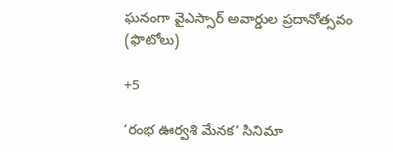ఘనంగా వైఎస్సార్‌ అవార్డుల ప్రదానోత్సవం (ఫొటోలు)

+5

‘రంభ ఊర్వశి మేనక’ సినిమా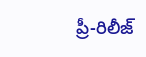ప్రీ-రిలీజ్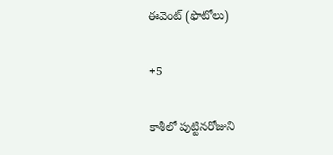ఈవెంట్‌ (ఫొటోలు)

+5

కాశీలో పుట్టినరోజుని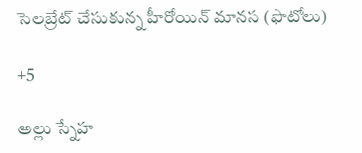సెలబ్రేట్ చేసుకున్న హీరోయిన్ మానస (ఫొటోలు)

+5

అల్లు స్నేహ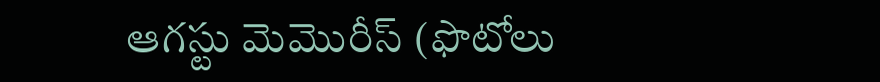ఆగస్టు మెమొరీస్ (ఫొటోలు